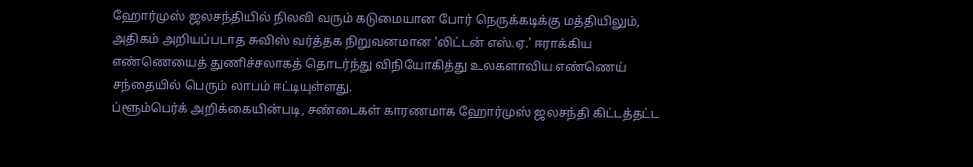ஹோர்முஸ் ஜலசந்தியில் நிலவி வரும் கடுமையான போர் நெருக்கடிக்கு மத்தியிலும், அதிகம் அறியப்படாத சுவிஸ் வர்த்தக நிறுவனமான ‘லிட்டன் எஸ்.ஏ.’ ஈராக்கிய எண்ணெயைத் துணிச்சலாகத் தொடர்ந்து விநியோகித்து உலகளாவிய எண்ணெய் சந்தையில் பெரும் லாபம் ஈட்டியுள்ளது.
ப்ளூம்பெர்க் அறிக்கையின்படி, சண்டைகள் காரணமாக ஹோர்முஸ் ஜலசந்தி கிட்டத்தட்ட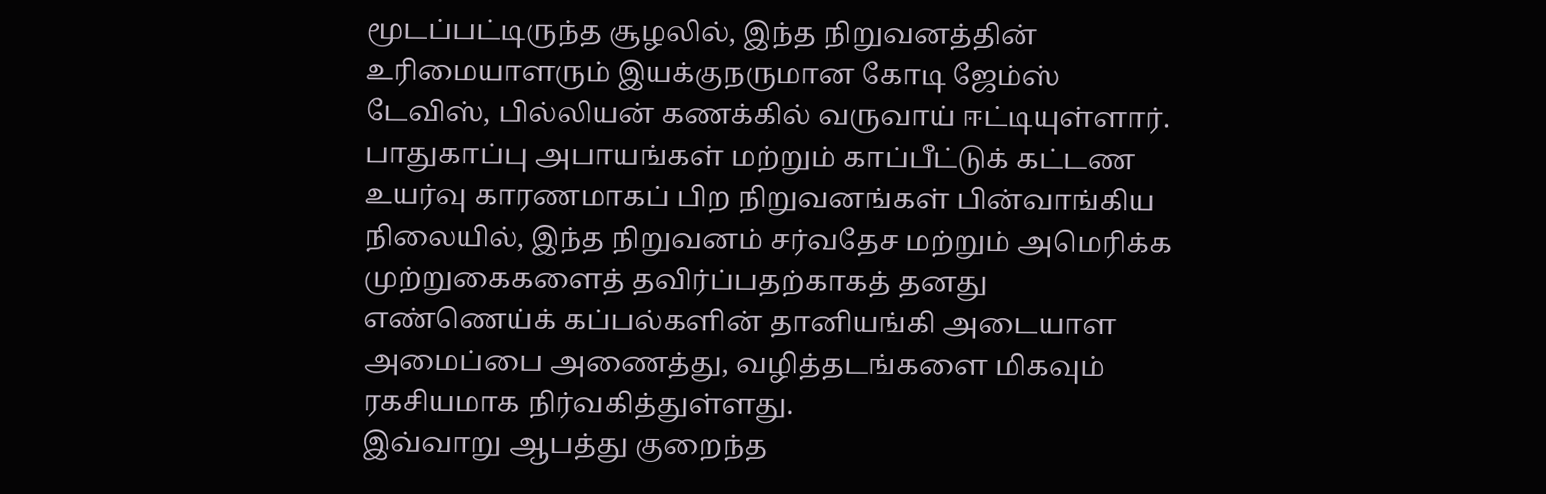மூடப்பட்டிருந்த சூழலில், இந்த நிறுவனத்தின் உரிமையாளரும் இயக்குநருமான கோடி ஜேம்ஸ் டேவிஸ், பில்லியன் கணக்கில் வருவாய் ஈட்டியுள்ளார்.
பாதுகாப்பு அபாயங்கள் மற்றும் காப்பீட்டுக் கட்டண உயர்வு காரணமாகப் பிற நிறுவனங்கள் பின்வாங்கிய நிலையில், இந்த நிறுவனம் சர்வதேச மற்றும் அமெரிக்க முற்றுகைகளைத் தவிர்ப்பதற்காகத் தனது எண்ணெய்க் கப்பல்களின் தானியங்கி அடையாள அமைப்பை அணைத்து, வழித்தடங்களை மிகவும் ரகசியமாக நிர்வகித்துள்ளது.
இவ்வாறு ஆபத்து குறைந்த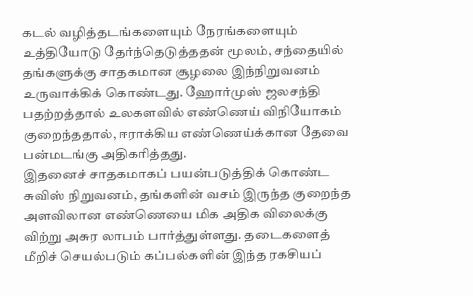கடல் வழித்தடங்களையும் நேரங்களையும் உத்தியோடு தேர்ந்தெடுத்ததன் மூலம், சந்தையில் தங்களுக்கு சாதகமான சூழலை இந்நிறுவனம் உருவாக்கிக் கொண்டது. ஹோர்முஸ் ஜலசந்தி பதற்றத்தால் உலகளவில் எண்ணெய் விநியோகம் குறைந்ததால், ஈராக்கிய எண்ணெய்க்கான தேவை பன்மடங்கு அதிகரித்தது.
இதனைச் சாதகமாகப் பயன்படுத்திக் கொண்ட சுவிஸ் நிறுவனம், தங்களின் வசம் இருந்த குறைந்த அளவிலான எண்ணெயை மிக அதிக விலைக்கு விற்று அசுர லாபம் பார்த்துள்ளது. தடைகளைத் மீறிச் செயல்படும் கப்பல்களின் இந்த ரகசியப்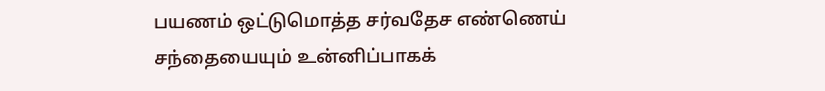பயணம் ஒட்டுமொத்த சர்வதேச எண்ணெய் சந்தையையும் உன்னிப்பாகக்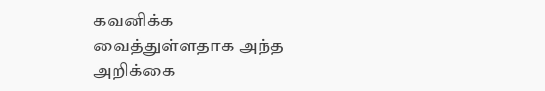கவனிக்க வைத்துள்ளதாக அந்த அறிக்கை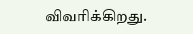விவரிக்கிறது.